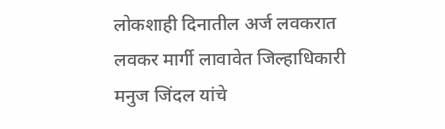लोकशाही दिनातील अर्ज लवकरात लवकर मार्गी लावावेत जिल्हाधिकारी मनुज जिंदल यांचे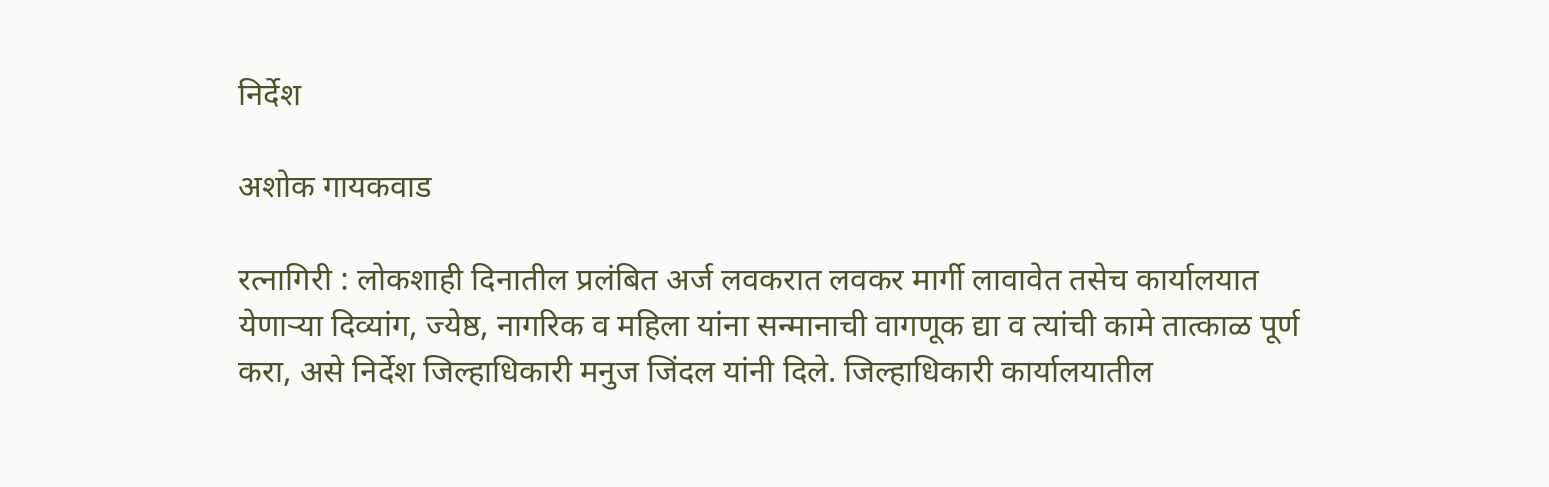निर्देश

अशोक गायकवाड

रत्नागिरी : लोकशाही दिनातील प्रलंबित अर्ज लवकरात लवकर मार्गी लावावेत तसेच कार्यालयात येणाऱ्या दिव्यांग, ज्येष्ठ, नागरिक व महिला यांना सन्मानाची वागणूक द्या व त्यांची कामे तात्काळ पूर्ण करा, असे निर्देश जिल्हाधिकारी मनुज जिंदल यांनी दिले. जिल्हाधिकारी कार्यालयातील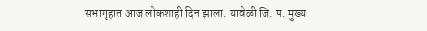सभागृहात आज लोकशाही दिन झाला. यावेळी जि. प. मुख्य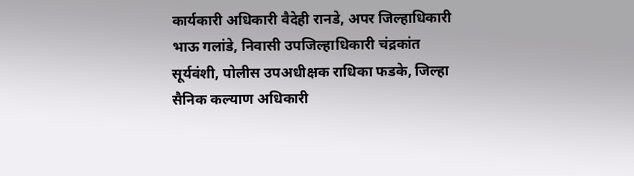कार्यकारी अधिकारी वैदेही रानडे, अपर जिल्हाधिकारी भाऊ गलांडे, निवासी उपजिल्हाधिकारी चंद्रकांत सूर्यवंशी, पोलीस उपअधीक्षक राधिका फडके, जिल्हा सैनिक कल्याण अधिकारी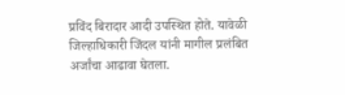प्रविंद बिरादार आदी उपस्थित होते. यावेळी जिल्हाधिकारी जिंदल यांनी मागील प्रलंबित अर्जांचा आढावा घेतला.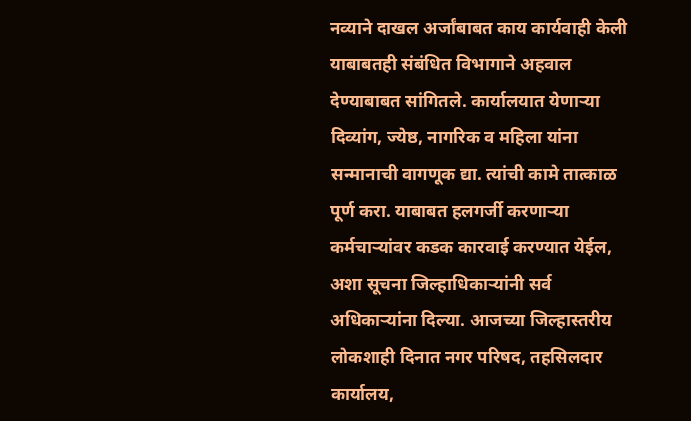नव्याने दाखल अर्जांबाबत काय कार्यवाही केली याबाबतही संबंधित विभागाने अहवाल देण्याबाबत सांगितले. कार्यालयात येणाऱ्या दिव्यांग, ज्येष्ठ, नागरिक व महिला यांना सन्मानाची वागणूक द्या. त्यांची कामे तात्काळ पूर्ण करा. याबाबत हलगर्जी करणाऱ्या कर्मचाऱ्यांवर कडक कारवाई करण्यात येईल, अशा सूचना जिल्हाधिकाऱ्यांनी सर्व अधिकाऱ्यांना दिल्या. आजच्या जिल्हास्तरीय लोकशाही दिनात नगर परिषद, तहसिलदार कार्यालय,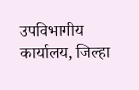उपविभागीय कार्यालय, जिल्हा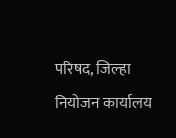परिषद, जिल्हा नियोजन कार्यालय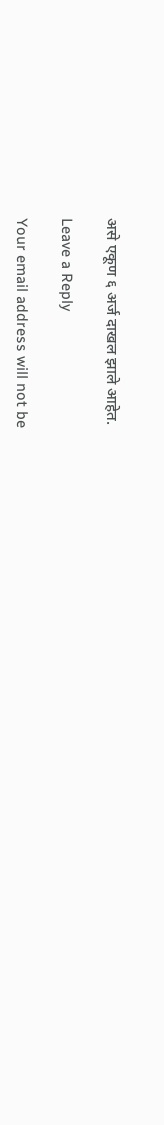असे एकूण ६ अर्ज दाखल झाले आहेत.

Leave a Reply

Your email address will not be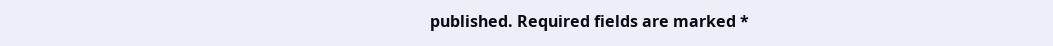published. Required fields are marked *